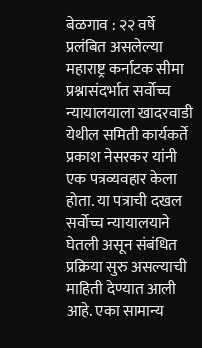बेळगाव : २२ वर्षे प्रलंबित असलेल्या महाराष्ट्र कर्नाटक सीमा प्रश्नासंदर्भात सर्वोच्च न्यायालयाला खादरवाडी येथील समिती कार्यकर्ते प्रकाश नेसरकर यांनी एक पत्रव्यवहार केला होता. या पत्राची दखल सर्वोच्च न्यायालयाने घेतली असून संबंधित प्रक्रिया सुरु असल्याची माहिती देण्यात आली आहे. एका सामान्य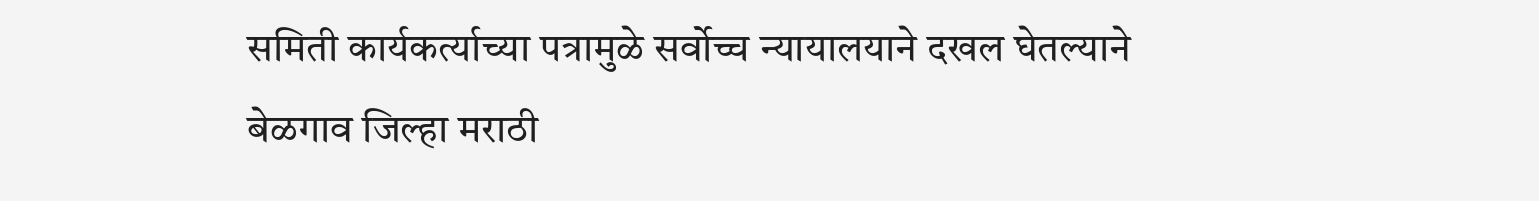समिती कार्यकर्त्याच्या पत्रामुळे सर्वोच्च न्यायालयाने दखल घेतल्याने बेळगाव जिल्हा मराठी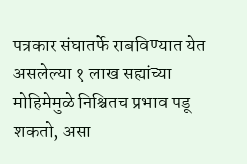पत्रकार संघातर्फे राबविण्यात येत असलेल्या १ लाख सह्यांच्या मोहिमेमुळे निश्चितच प्रभाव पडू शकतो, असा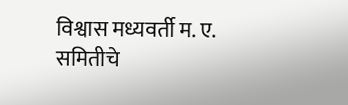विश्वास मध्यवर्ती म. ए. समितीचे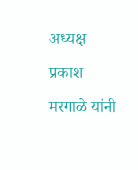अध्यक्ष प्रकाश मरगाळे यांनी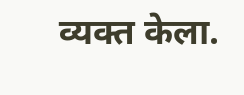व्यक्त केला.